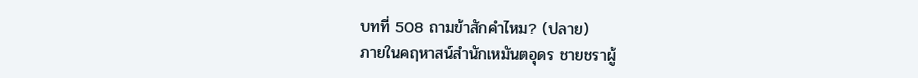บทที่ 508 ถามข้าสักคำไหม? (ปลาย)
ภายในคฤหาสน์สำนักเหมันตอุดร ชายชราผู้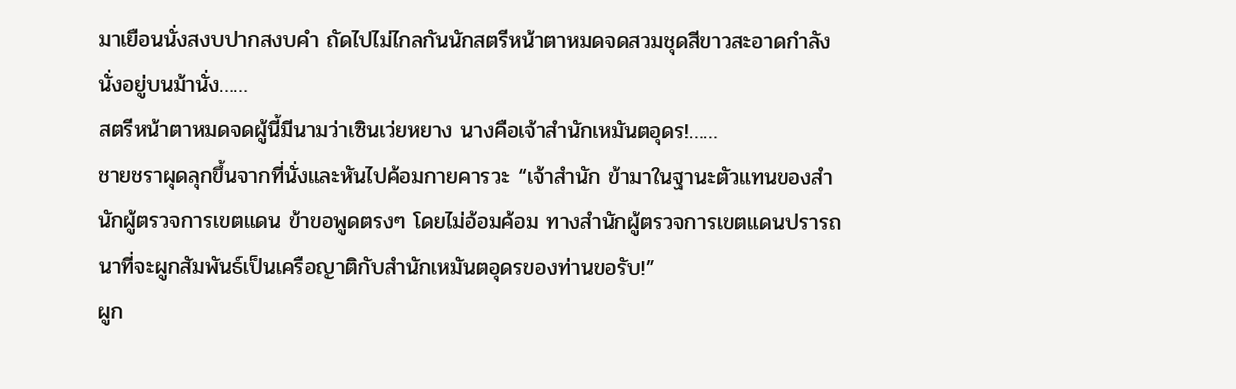มาเยือนนั่งสงบปากสงบคำ ถัดไปไม่ไกลกันนักสตรีหน้าตาหมดจดสวมชุดสีขาวสะอาดกำลังนั่งอยู่บนม้านั่ง……
สตรีหน้าตาหมดจดผู้นี้มีนามว่าเซินเว่ยหยาง นางคือเจ้าสำนักเหมันตอุดร!……
ชายชราผุดลุกขึ้นจากที่นั่งและหันไปค้อมกายคารวะ “เจ้าสำนัก ข้ามาในฐานะตัวแทนของสำนักผู้ตรวจการเขตแดน ข้าขอพูดตรงๆ โดยไม่อ้อมค้อม ทางสำนักผู้ตรวจการเขตแดนปรารถนาที่จะผูกสัมพันธ์เป็นเครือญาติกับสำนักเหมันตอุดรของท่านขอรับ!”
ผูก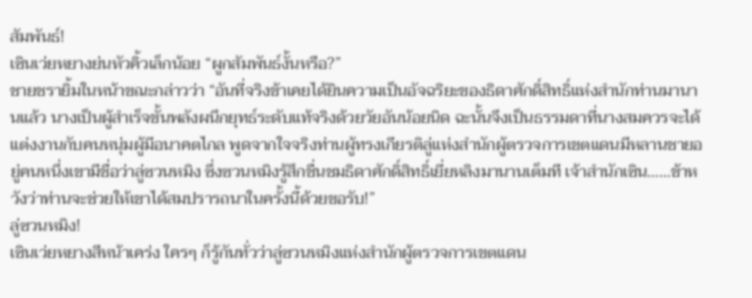สัมพันธ์!
เซินเว่ยหยางย่นหัวคิ้วเล็กน้อย “ผูกสัมพันธ์งั้นหรือ?”
ชายชรายิ้มในหน้าขณะกล่าวว่า “อันที่จริงข้าเคยได้ยินความเป็นอัจฉริยะของธิดาศักดิ์สิทธิ์แห่งสำนักท่านมานานแล้ว นางเป็นผู้สำเร็จขั้นพลังผนึกยุทธ์ระดับแท้จริงด้วยวัยอันน้อยนิด ฉะนั้นจึงเป็นธรรมดาที่นางสมควรจะได้แต่งงานกับคนหนุ่มผู้มีอนาคตไกล พูดจากใจจริงท่านผู้ทรงเกียรติลู่แห่งสำนักผู้ตรวจการเขตแดนมีหลานชายอยู่คนหนึ่งเขามีชื่อว่าลู่ซวนหมิง ซึ่งซวนหมิงรู้สึกชื่นชมธิดาศักดิ์สิทธิ์เยี่ยหลิงมานานเต็มที เจ้าสำนักเซิน……ข้าหวังว่าท่านจะช่วยให้เขาได้สมปรารถนาในครั้งนี้ด้วยขอรับ!”
ลู่ซวนหมิง!
เซินเว่ยหยางสีหน้าเคร่ง ใครๆ ก็รู้กันทั่วว่าลู่ซวนหมิงแห่งสำนักผู้ตรวจการเขตแดน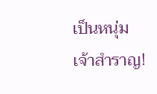เป็นหนุ่มเจ้าสำราญ!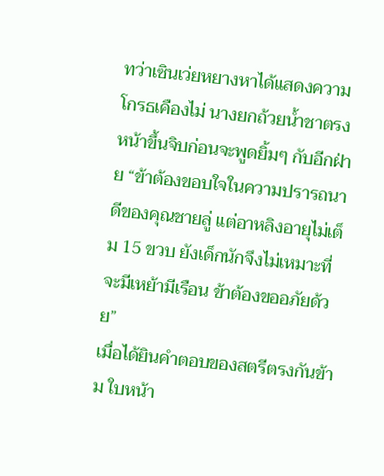ทว่าเซินเว่ยหยางหาได้แสดงความโกรธเคืองไม่ นางยกถ้วยน้ำชาตรงหน้าขึ้นจิบก่อนจะพูดยิ้มๆ กับอีกฝ่าย “ข้าต้องขอบใจในความปรารถนาดีของคุณชายลู่ แต่อาหลิงอายุไม่เต็ม 15 ขวบ ยังเด็กนักจึงไม่เหมาะที่จะมีเหย้ามีเรือน ข้าต้องขออภัยด้วย”
เมื่อได้ยินคำตอบของสตรีตรงกันข้าม ใบหน้า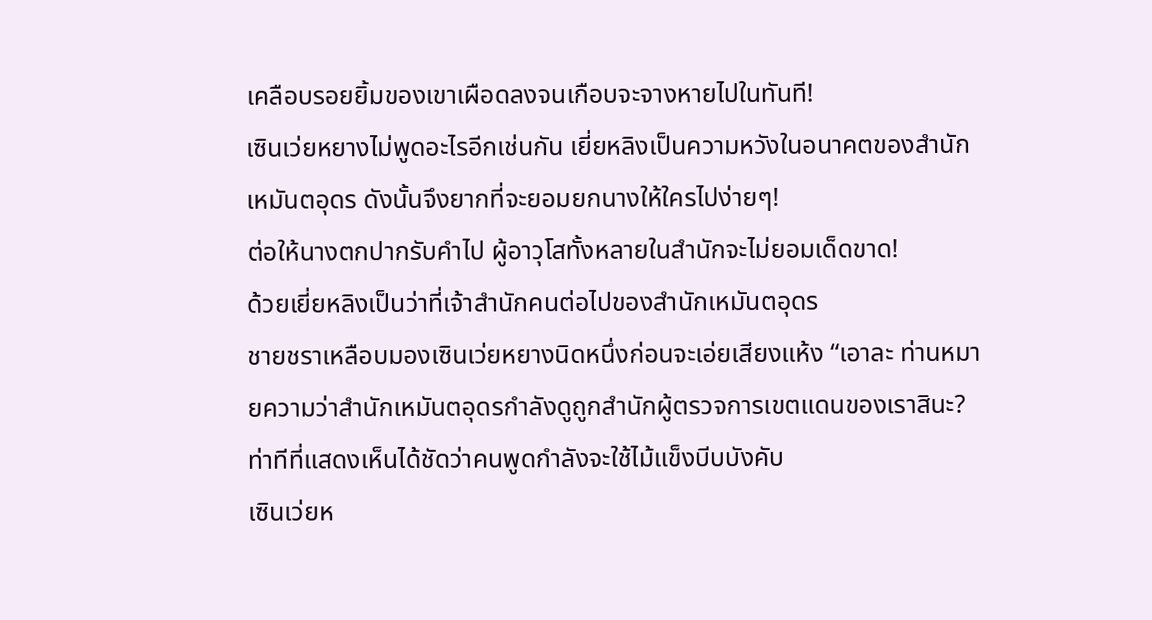เคลือบรอยยิ้มของเขาเผือดลงจนเกือบจะจางหายไปในทันที!
เซินเว่ยหยางไม่พูดอะไรอีกเช่นกัน เยี่ยหลิงเป็นความหวังในอนาคตของสำนักเหมันตอุดร ดังนั้นจึงยากที่จะยอมยกนางให้ใครไปง่ายๆ!
ต่อให้นางตกปากรับคำไป ผู้อาวุโสทั้งหลายในสำนักจะไม่ยอมเด็ดขาด!
ด้วยเยี่ยหลิงเป็นว่าที่เจ้าสำนักคนต่อไปของสำนักเหมันตอุดร
ชายชราเหลือบมองเซินเว่ยหยางนิดหนึ่งก่อนจะเอ่ยเสียงแห้ง “เอาละ ท่านหมายความว่าสำนักเหมันตอุดรกำลังดูถูกสำนักผู้ตรวจการเขตแดนของเราสินะ?
ท่าทีที่แสดงเห็นได้ชัดว่าคนพูดกำลังจะใช้ไม้แข็งบีบบังคับ
เซินเว่ยห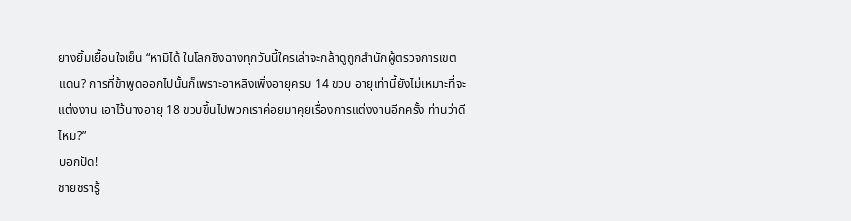ยางยิ้มเยื้อนใจเย็น “หามิได้ ในโลกชิงฉางทุกวันนี้ใครเล่าจะกล้าดูถูกสำนักผู้ตรวจการเขตแดน? การที่ข้าพูดออกไปนั้นก็เพราะอาหลิงเพิ่งอายุครบ 14 ขวบ อายุเท่านี้ยังไม่เหมาะที่จะแต่งงาน เอาไว้นางอายุ 18 ขวบขึ้นไปพวกเราค่อยมาคุยเรื่องการแต่งงานอีกครั้ง ท่านว่าดีไหม?”
บอกปัด!
ชายชรารู้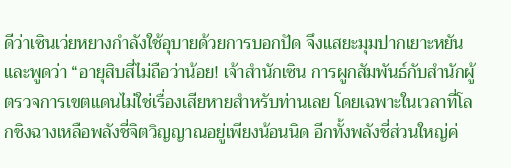ดีว่าเซินเว่ยหยางกำลังใช้อุบายด้วยการบอกปัด จึงแสยะมุมปากเยาะหยันและพูดว่า “อายุสิบสี่ไม่ถือว่าน้อย! เจ้าสำนักเซิน การผูกสัมพันธ์กับสำนักผู้ตรวจการเขตแดนไม่ใช่เรื่องเสียหายสำหรับท่านเลย โดยเฉพาะในเวลาที่โลกชิงฉางเหลือพลังชี่จิตวิญญาณอยู่เพียงน้อนนิด อีกทั้งพลังชี่ส่วนใหญ่ค่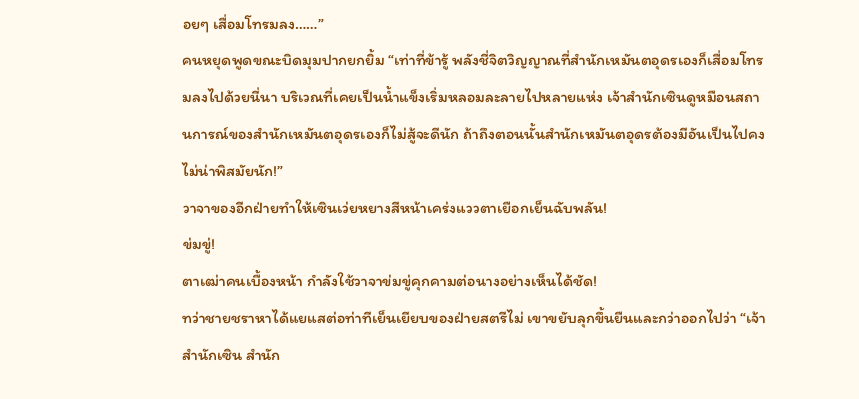อยๆ เสื่อมโทรมลง……”
คนหยุดพูดขณะบิดมุมปากยกยิ้ม “เท่าที่ข้ารู้ พลังชี่จิตวิญญาณที่สำนักเหมันตอุดรเองก็เสื่อมโทรมลงไปด้วยนี่นา บริเวณที่เคยเป็นน้ำแข็งเริ่มหลอมละลายไปหลายแห่ง เจ้าสำนักเซินดูหมือนสถานการณ์ของสำนักเหมันตอุดรเองก็ไม่สู้จะดีนัก ถ้าถึงตอนนั้นสำนักเหมันตอุดรต้องมีอันเป็นไปคงไม่น่าพิสมัยนัก!”
วาจาของอีกฝ่ายทำให้เซินเว่ยหยางสีหน้าเคร่งแววตาเยือกเย็นฉับพลัน!
ข่มขู่!
ตาเฒ่าคนเบื้องหน้า กำลังใช้วาจาข่มขู่คุกคามต่อนางอย่างเห็นได้ชัด!
ทว่าชายชราหาได้แยแสต่อท่าทีเย็นเยียบของฝ่ายสตรีไม่ เขาขยับลุกขึ้นยืนและกว่าออกไปว่า “เจ้าสำนักเซิน สำนัก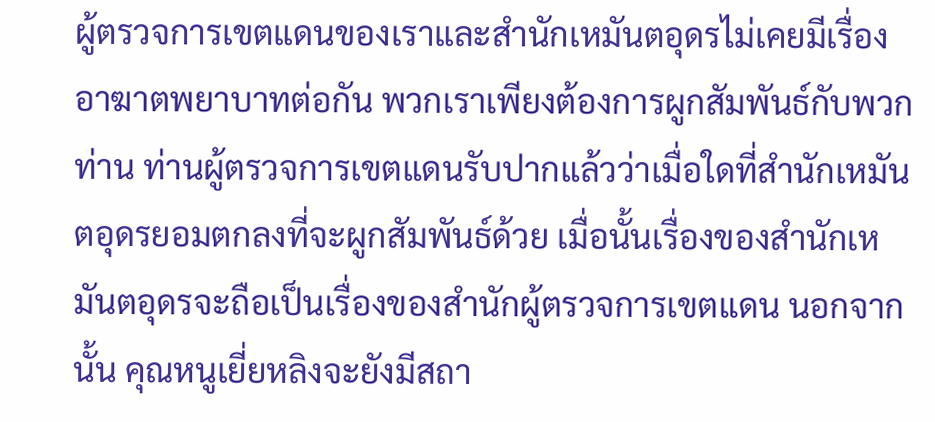ผู้ตรวจการเขตแดนของเราและสำนักเหมันตอุดรไม่เคยมีเรื่องอาฆาตพยาบาทต่อกัน พวกเราเพียงต้องการผูกสัมพันธ์กับพวกท่าน ท่านผู้ตรวจการเขตแดนรับปากแล้วว่าเมื่อใดที่สำนักเหมันตอุดรยอมตกลงที่จะผูกสัมพันธ์ด้วย เมื่อนั้นเรื่องของสำนักเหมันตอุดรจะถือเป็นเรื่องของสำนักผู้ตรวจการเขตแดน นอกจากนั้น คุณหนูเยี่ยหลิงจะยังมีสถา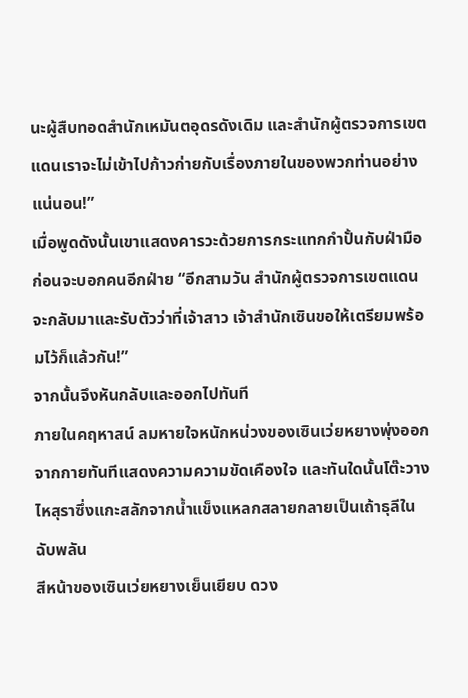นะผู้สืบทอดสำนักเหมันตอุดรดังเดิม และสำนักผู้ตรวจการเขตแดนเราจะไม่เข้าไปก้าวก่ายกับเรื่องภายในของพวกท่านอย่างแน่นอน!”
เมื่อพูดดังนั้นเขาแสดงคารวะด้วยการกระแทกกำปั้นกับฝ่ามือ ก่อนจะบอกคนอีกฝ่าย “อีกสามวัน สำนักผู้ตรวจการเขตแดนจะกลับมาและรับตัวว่าที่เจ้าสาว เจ้าสำนักเซินขอให้เตรียมพร้อมไว้ก็แล้วกัน!”
จากนั้นจึงหันกลับและออกไปทันที
ภายในคฤหาสน์ ลมหายใจหนักหน่วงของเซินเว่ยหยางพุ่งออกจากกายทันทีแสดงความความขัดเคืองใจ และทันใดนั้นโต๊ะวางไหสุราซึ่งแกะสลักจากน้ำแข็งแหลกสลายกลายเป็นเถ้าธุลีในฉับพลัน
สีหน้าของเซินเว่ยหยางเย็นเยียบ ดวง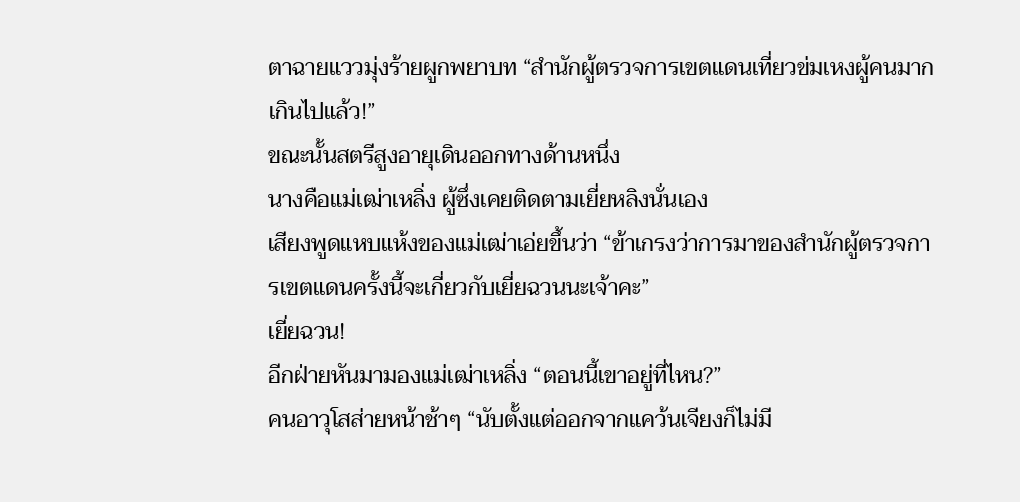ตาฉายแววมุ่งร้ายผูกพยาบท “สำนักผู้ตรวจการเขตแดนเที่ยวข่มเหงผู้คนมากเกินไปแล้ว!”
ขณะนั้นสตรีสูงอายุเดินออกทางด้านหนึ่ง
นางคือแม่เฒ่าเหลิ่ง ผู้ซึ่งเคยติดตามเยี่ยหลิงนั่นเอง
เสียงพูดแหบแห้งของแม่เฒ่าเอ่ยขึ้นว่า “ข้าเกรงว่าการมาของสำนักผู้ตรวจการเขตแดนครั้งนี้จะเกี่ยวกับเยี่ยฉวนนะเจ้าคะ”
เยี่ยฉวน!
อีกฝ่ายหันมามองแม่เฒ่าเหลิ่ง “ตอนนี้เขาอยู่ที่ไหน?”
คนอาวุโสส่ายหน้าช้าๆ “นับตั้งแต่ออกจากแคว้นเจียงก็ไม่มี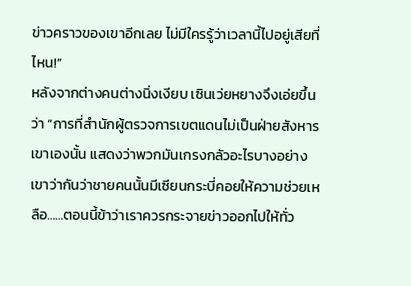ข่าวคราวของเขาอีกเลย ไม่มีใครรู้ว่าเวลานี้ไปอยู่เสียที่ไหน!”
หลังจากต่างคนต่างนิ่งเงียบ เซินเว่ยหยางจึงเอ่ยขึ้นว่า “การที่สำนักผู้ตรวจการเขตแดนไม่เป็นฝ่ายสังหารเขาเองนั้น แสดงว่าพวกมันเกรงกลัวอะไรบางอย่าง เขาว่ากันว่าชายคนนั้นมีเซียนกระบี่คอยให้ความช่วยเหลือ……ตอนนี้ข้าว่าเราควรกระจายข่าวออกไปให้ทั่ว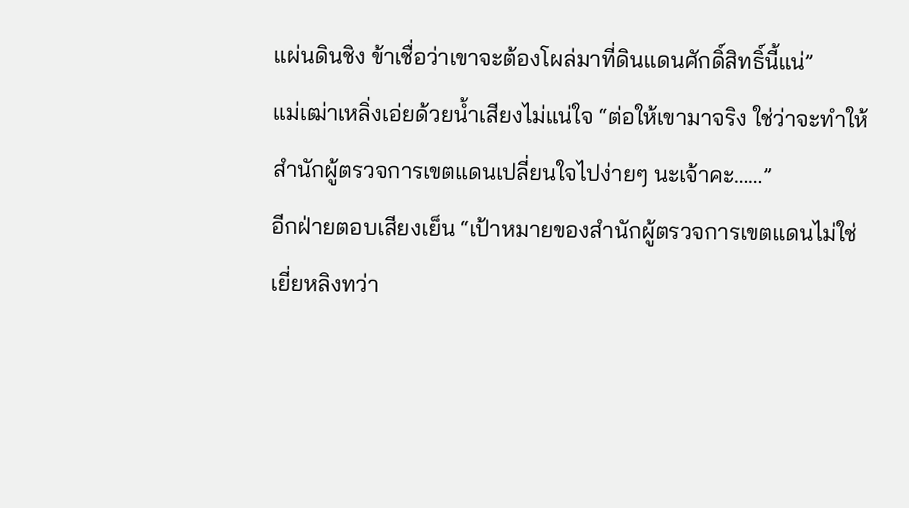แผ่นดินชิง ข้าเชื่อว่าเขาจะต้องโผล่มาที่ดินแดนศักดิ์สิทธิ์นี้แน่”
แม่เฒ่าเหลิ่งเอ่ยด้วยน้ำเสียงไม่แน่ใจ “ต่อให้เขามาจริง ใช่ว่าจะทำให้สำนักผู้ตรวจการเขตแดนเปลี่ยนใจไปง่ายๆ นะเจ้าคะ……”
อีกฝ่ายตอบเสียงเย็น “เป้าหมายของสำนักผู้ตรวจการเขตแดนไม่ใช่เยี่ยหลิงทว่า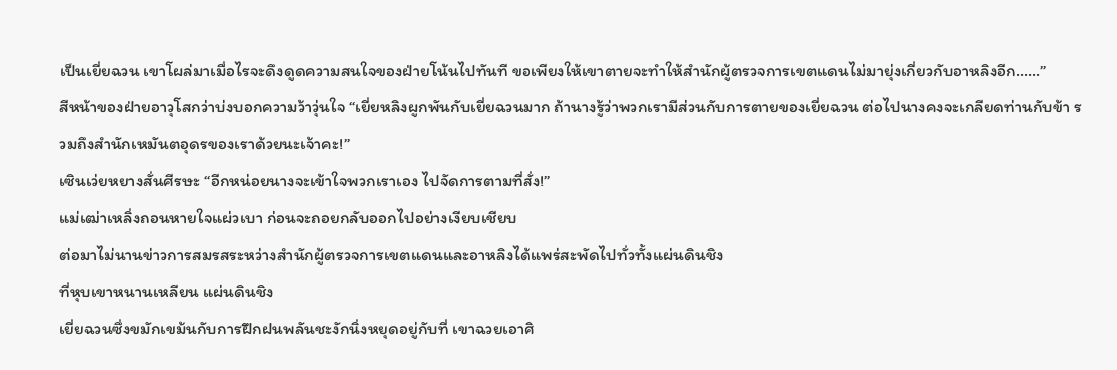เป็นเยี่ยฉวน เขาโผล่มาเมื่อไรจะดึงดูดความสนใจของฝ่ายโน้นไปทันที ขอเพียงให้เขาตายจะทำให้สำนักผู้ตรวจการเขตแดนไม่มายุ่งเกี่ยวกับอาหลิงอีก……”
สีหน้าของฝ่ายอาวุโสกว่าบ่งบอกความว้าวุ่นใจ “เยี่ยหลิงผูกพันกับเยี่ยฉวนมาก ถ้านางรู้ว่าพวกเรามีส่วนกับการตายของเยี่ยฉวน ต่อไปนางคงจะเกลียดท่านกับข้า รวมถึงสำนักเหมันตอุดรของเราด้วยนะเจ้าคะ!”
เซินเว่ยหยางสั่นศีรษะ “อีกหน่อยนางจะเข้าใจพวกเราเอง ไปจัดการตามที่สั่ง!”
แม่เฒ่าเหลิ่งถอนหายใจแผ่วเบา ก่อนจะถอยกลับออกไปอย่างเงียบเชียบ
ต่อมาไม่นานข่าวการสมรสระหว่างสำนักผู้ตรวจการเขตแดนและอาหลิงได้แพร่สะพัดไปทั่วทั้งแผ่นดินชิง
ที่หุบเขาหนานเหลียน แผ่นดินชิง
เยี่ยฉวนซึ่งขมักเขม้นกับการฝึกฝนพลันชะงักนิ่งหยุดอยู่กับที่ เขาฉวยเอาศิ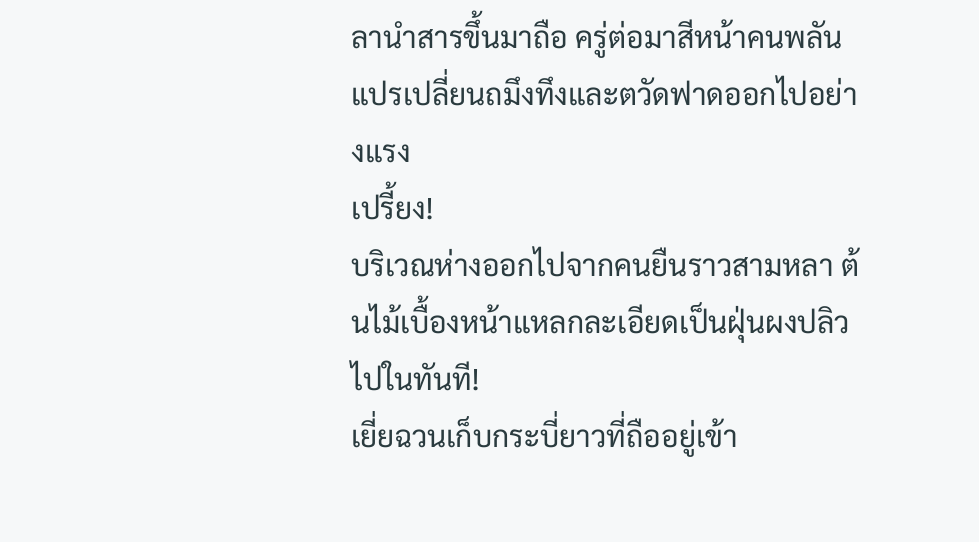ลานำสารขึ้นมาถือ ครู่ต่อมาสีหน้าคนพลันแปรเปลี่ยนถมึงทึงและตวัดฟาดออกไปอย่างแรง
เปรี้ยง!
บริเวณห่างออกไปจากคนยืนราวสามหลา ต้นไม้เบื้องหน้าแหลกละเอียดเป็นฝุ่นผงปลิวไปในทันที!
เยี่ยฉวนเก็บกระบี่ยาวที่ถืออยู่เข้า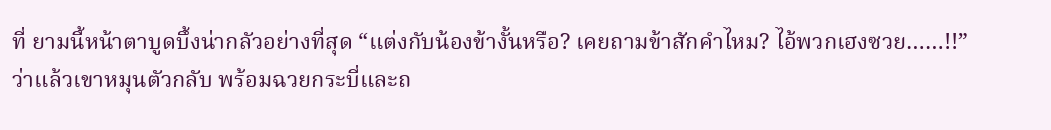ที่ ยามนี้หน้าตาบูดบึ้งน่ากลัวอย่างที่สุด “แต่งกับน้องข้างั้นหรือ? เคยถามข้าสักคำไหม? ไอ้พวกเฮงซวย……!!”
ว่าแล้วเขาหมุนตัวกลับ พร้อมฉวยกระบี่และถ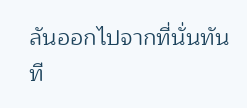ลันออกไปจากที่นั่นทันที